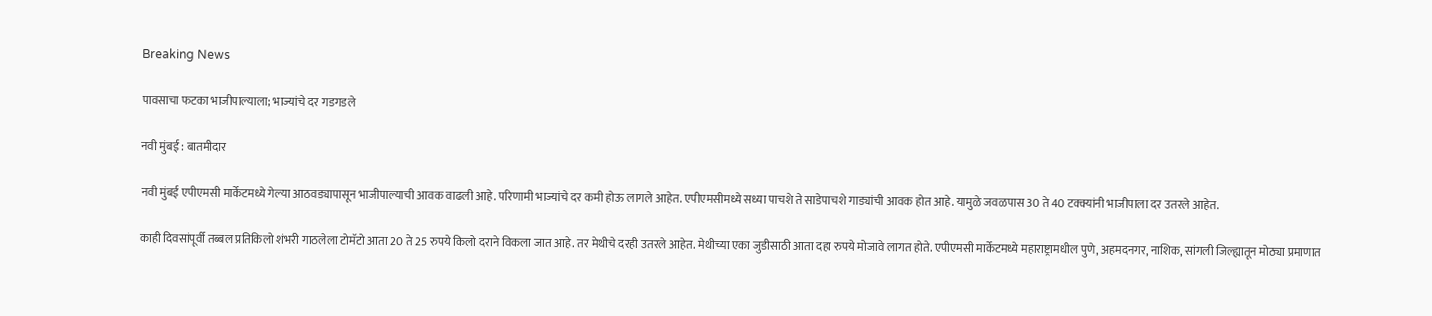Breaking News

पावसाचा फटका भाजीपाल्याला; भाज्यांचे दर गडगडले

नवी मुंबई : बातमीदार

नवी मुंबई एपीएमसी मार्केटमध्ये गेल्या आठवड्यापासून भाजीपाल्याची आवक वाढली आहे. परिणामी भाज्यांचे दर कमी होऊ लागले आहेत. एपीएमसीमध्ये सध्या पाचशे ते साडेपाचशे गाड्यांची आवक होत आहे. यामुळे जवळपास 30 ते 40 टक्क्यांनी भाजीपाला दर उतरले आहेत.

काही दिवसांपूर्वी तब्बल प्रतिकिलो शंभरी गाठलेला टोमॅटो आता 20 ते 25 रुपये किलो दराने विकला जात आहे. तर मेथीचे दरही उतरले आहेत. मेथीच्या एका जुडीसाठी आता दहा रुपये मोजावे लागत होते. एपीएमसी मार्केटमध्ये महाराष्ट्रामधील पुणे, अहमदनगर, नाशिक, सांगली जिल्ह्यातून मोठ्या प्रमाणात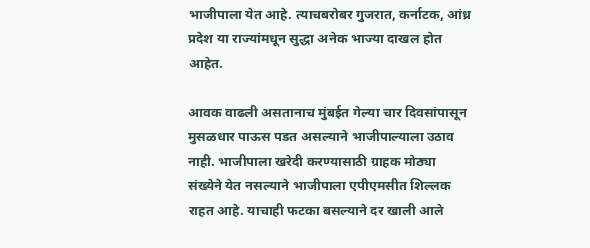भाजीपाला येत आहे. त्याचबरोबर गुजरात, कर्नाटक, आंध्र प्रदेश या राज्यांमधून सुद्धा अनेक भाज्या दाखल होत आहेत.

आवक वाढली असतानाच मुंबईत गेल्या चार दिवसांपासून मुसळधार पाऊस पडत असल्याने भाजीपाल्याला उठाव नाही. भाजीपाला खरेदी करण्यासाठी ग्राहक मोठ्या संख्येने येत नसल्याने भाजीपाला एपीएमसीत शिल्लक राहत आहे. याचाही फटका बसल्याने दर खाली आले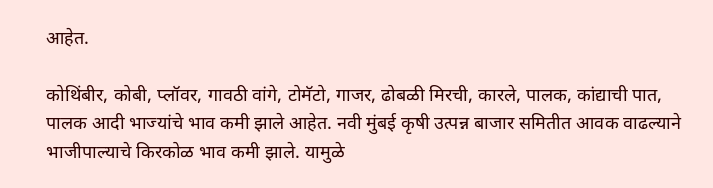आहेत.

कोथिंबीर, कोबी, प्लॉवर, गावठी वांगे, टोमॅटो, गाजर, ढोबळी मिरची, कारले, पालक, कांद्याची पात, पालक आदी भाज्यांचे भाव कमी झाले आहेत. नवी मुंबई कृषी उत्पन्न बाजार समितीत आवक वाढल्याने भाजीपाल्याचे किरकोळ भाव कमी झाले. यामुळे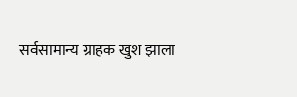सर्वसामान्य ग्राहक खुश झाला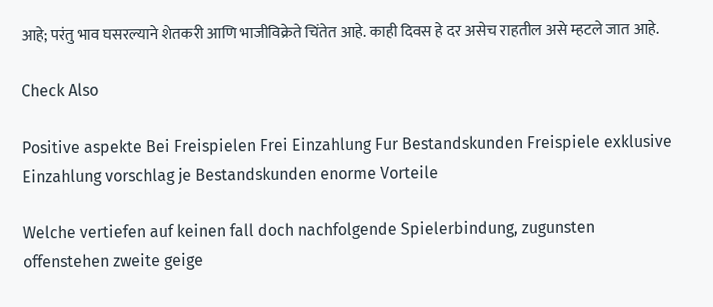आहे; परंतु भाव घसरल्याने शेतकरी आणि भाजीविक्रेते चिंतेत आहे. काही दिवस हे दर असेच राहतील असे म्हटले जात आहे.

Check Also

Positive aspekte Bei Freispielen Frei Einzahlung Fur Bestandskunden Freispiele exklusive Einzahlung vorschlag je Bestandskunden enorme Vorteile

Welche vertiefen auf keinen fall doch nachfolgende Spielerbindung, zugunsten offenstehen zweite geige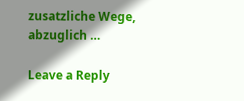zusatzliche Wege, abzuglich …

Leave a Reply